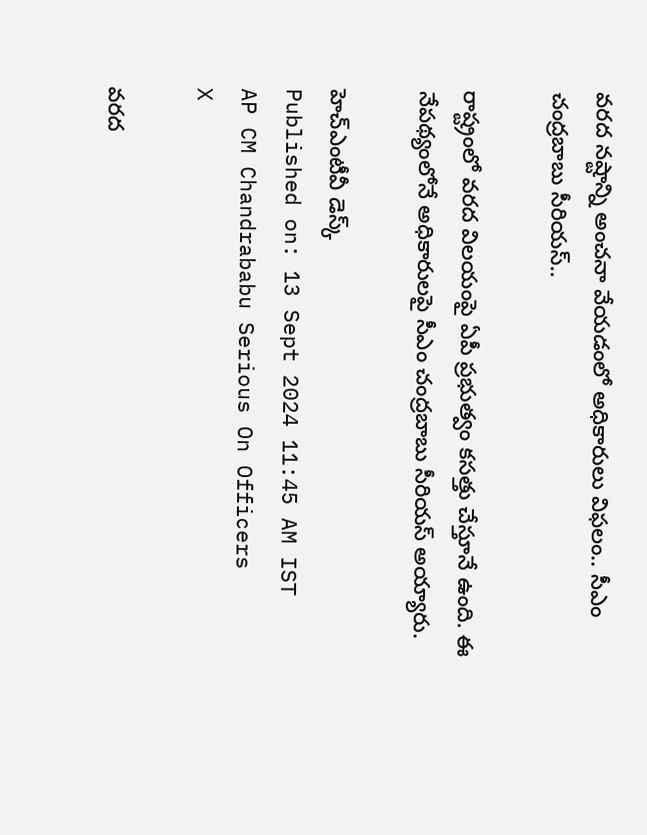వరద నష్టాన్ని అంచనా వేయడంలో అధికారులు విఫలం.. సీఎం చంద్రబాబు సీరియస్..

రాష్ట్రంలో వరద విలయంపై ఏపీ ప్రభుత్వం కసత్తు చేస్తూనే ఉంది. ఈ నేపథ్యంలోనే అధికారులపై సీఎం చంద్రబాబు సీరియస్ అయ్యారు.

హెచ్ఎంటీవీ డెస్క్
Published on: 13 Sept 2024 11:45 AM IST
AP CM Chandrababu Serious On Officers
X

వరద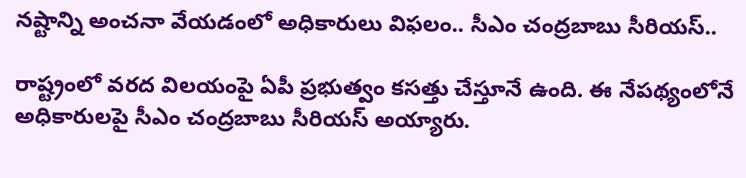నష్టాన్ని అంచనా వేయడంలో అధికారులు విఫలం.. సీఎం చంద్రబాబు సీరియస్..

రాష్ట్రంలో వరద విలయంపై ఏపీ ప్రభుత్వం కసత్తు చేస్తూనే ఉంది. ఈ నేపథ్యంలోనే అధికారులపై సీఎం చంద్రబాబు సీరియస్ అయ్యారు.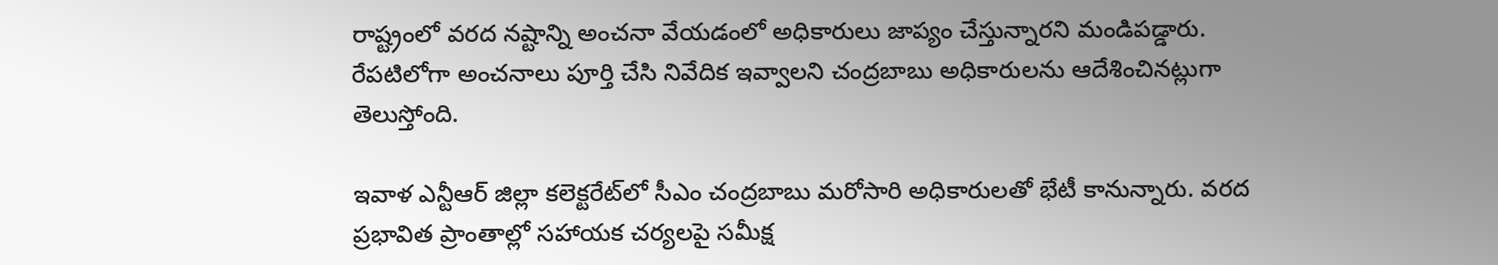రాష్ట్రంలో వరద నష్టాన్ని అంచనా వేయడంలో అధికారులు జాప్యం చేస్తున్నారని మండిపడ్డారు. రేపటిలోగా అంచనాలు పూర్తి చేసి నివేదిక ఇవ్వాలని చంద్రబాబు అధికారులను ఆదేశించినట్లుగా తెలుస్తోంది.

ఇవాళ ఎన్టీఆర్ జిల్లా కలెక్టరేట్‌లో సీఎం చంద్రబాబు మరోసారి అధికారులతో భేటీ కానున్నారు. వరద ప్రభావిత ప్రాంతాల్లో సహాయక చర్యలపై సమీక్ష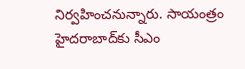నిర్వహించనున్నారు. సాయంత్రం హైదరాబాద్‌కు సీఎం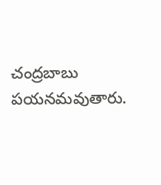చంద్రబాబు పయనమవుతారు.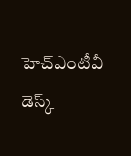హెచ్ఎంటీవీ డెస్క్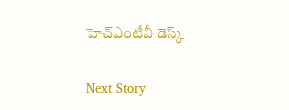హెచ్ఎంటీవీ డెస్క్

Next Story